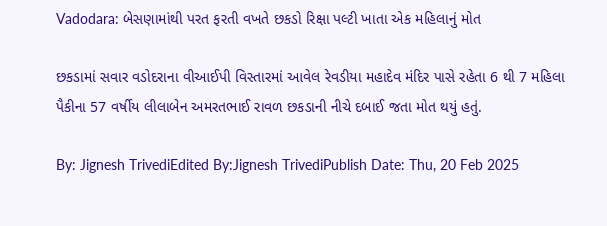Vadodara: બેસણામાંથી પરત ફરતી વખતે છકડો રિક્ષા પલ્ટી ખાતા એક મહિલાનું મોત

છકડામાં સવાર વડોદરાના વીઆઈપી વિસ્તારમાં આવેલ રેવડીયા મહાદેવ મંદિર પાસે રહેતા 6 થી 7 મહિલા પૈકીના 57 વર્ષીય લીલાબેન અમરતભાઈ રાવળ છકડાની નીચે દબાઈ જતા મોત થયું હતું.

By: Jignesh TrivediEdited By:Jignesh TrivediPublish Date: Thu, 20 Feb 2025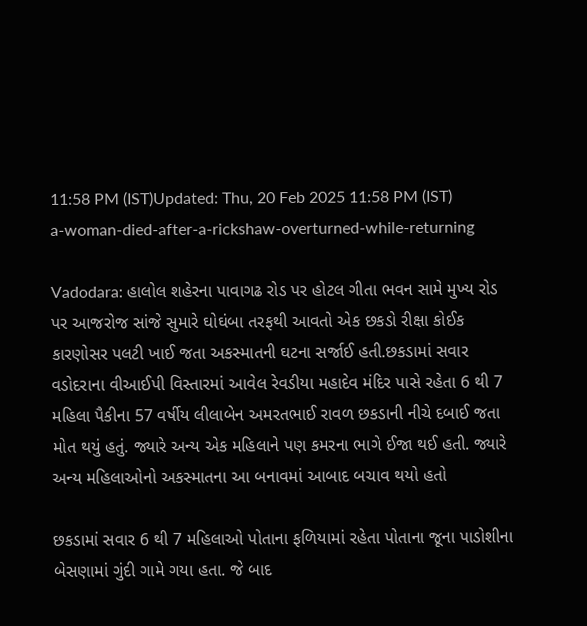11:58 PM (IST)Updated: Thu, 20 Feb 2025 11:58 PM (IST)
a-woman-died-after-a-rickshaw-overturned-while-returning

Vadodara: હાલોલ શહેરના પાવાગઢ રોડ પર હોટલ ગીતા ભવન સામે મુખ્ય રોડ પર આજરોજ સાંજે સુમારે ઘોઘંબા તરફથી આવતો એક છકડો રીક્ષા કોઈક કારણોસર પલટી ખાઈ જતા અકસ્માતની ઘટના સર્જાઈ હતી.છકડામાં સવાર વડોદરાના વીઆઈપી વિસ્તારમાં આવેલ રેવડીયા મહાદેવ મંદિર પાસે રહેતા 6 થી 7 મહિલા પૈકીના 57 વર્ષીય લીલાબેન અમરતભાઈ રાવળ છકડાની નીચે દબાઈ જતા મોત થયું હતું. જ્યારે અન્ય એક મહિલાને પણ કમરના ભાગે ઈજા થઈ હતી. જ્યારે અન્ય મહિલાઓનો અકસ્માતના આ બનાવમાં આબાદ બચાવ થયો હતો

છકડામાં સવાર 6 થી 7 મહિલાઓ પોતાના ફળિયામાં રહેતા પોતાના જૂના પાડોશીના બેસણામાં ગુંદી ગામે ગયા હતા. જે બાદ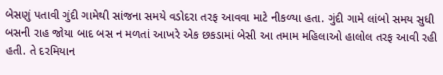બેસણું પતાવી ગુંદી ગામેથી સાંજના સમયે વડોદરા તરફ આવવા માટે નીકળ્યા હતા. ગુંદી ગામે લાંબો સમય સુધી બસની રાહ જોયા બાદ બસ ન મળતાં આખરે એક છકડામાં બેસી આ તમામ મહિલાઓ હાલોલ તરફ આવી રહી હતી. તે દરમિયાન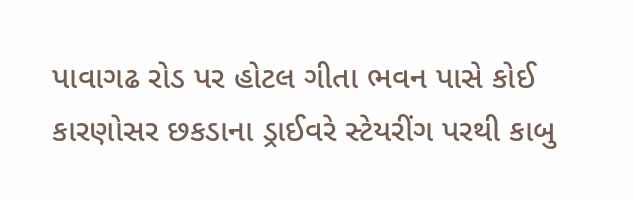પાવાગઢ રોડ પર હોટલ ગીતા ભવન પાસે કોઈ કારણોસર છકડાના ડ્રાઈવરે સ્ટેયરીંગ પરથી કાબુ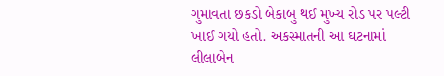ગુમાવતા છકડો બેકાબુ થઈ મુખ્ય રોડ પર પલ્ટી ખાઈ ગયો હતો. અકસ્માતની આ ઘટનામાં લીલાબેન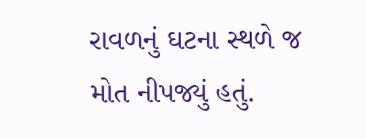રાવળનું ઘટના સ્થળે જ મોત નીપજ્યું હતું.